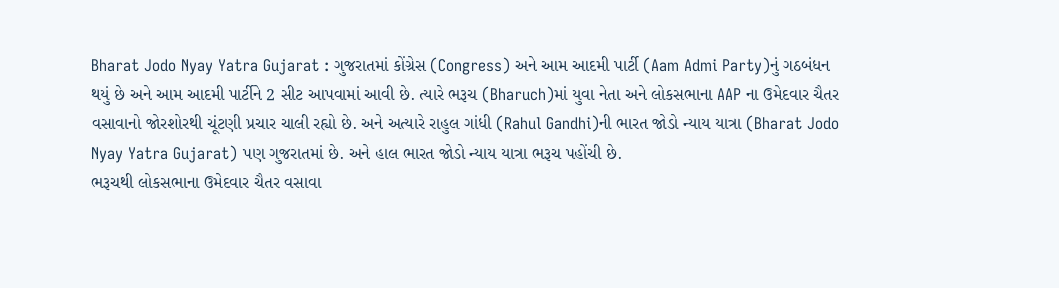Bharat Jodo Nyay Yatra Gujarat : ગુજરાતમાં કોંગ્રેસ (Congress) અને આમ આદમી પાર્ટી (Aam Admi Party)નું ગઠબંધન થયું છે અને આમ આદમી પાર્ટીને 2 સીટ આપવામાં આવી છે. ત્યારે ભરૂચ (Bharuch)માં યુવા નેતા અને લોકસભાના AAP ના ઉમેદવાર ચૈતર વસાવાનો જોરશોરથી ચૂંટણી પ્રચાર ચાલી રહ્યો છે. અને અત્યારે રાહુલ ગાંધી (Rahul Gandhi)ની ભારત જોડો ન્યાય યાત્રા (Bharat Jodo Nyay Yatra Gujarat) પણ ગુજરાતમાં છે. અને હાલ ભારત જોડો ન્યાય યાત્રા ભરૂચ પહોંચી છે.
ભરૂચથી લોકસભાના ઉમેદવાર ચૈતર વસાવા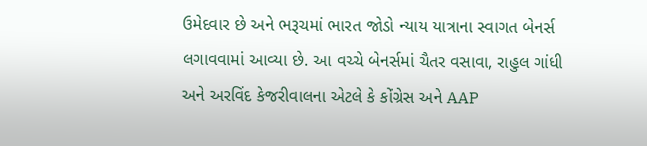ઉમેદવાર છે અને ભરૂચમાં ભારત જોડો ન્યાય યાત્રાના સ્વાગત બેનર્સ લગાવવામાં આવ્યા છે. આ વચ્ચે બેનર્સમાં ચૈતર વસાવા, રાહુલ ગાંધી અને અરવિંદ કેજરીવાલના એટલે કે કોંગ્રેસ અને AAP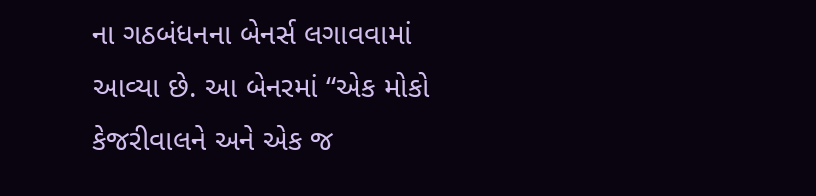ના ગઠબંધનના બેનર્સ લગાવવામાં આવ્યા છે. આ બેનરમાં “એક મોકો કેજરીવાલને અને એક જ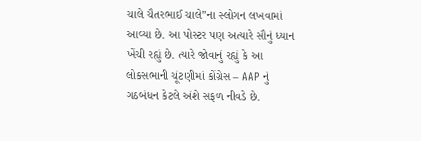ચાલે ચૈતરભાઈ ચાલે”ના સ્લોગન લખવામાં આવ્યા છે. આ પોસ્ટર પણ અત્યારે સૌનું ધ્યાન ખેંચી રહ્યું છે. ત્યારે જોવાનું રહ્યું કે આ લોકસભાની ચૂંટણીમાં કોંગ્રેસ – AAP નું ગઠબંધન કેટલે અંશે સફળ નીવડે છે.